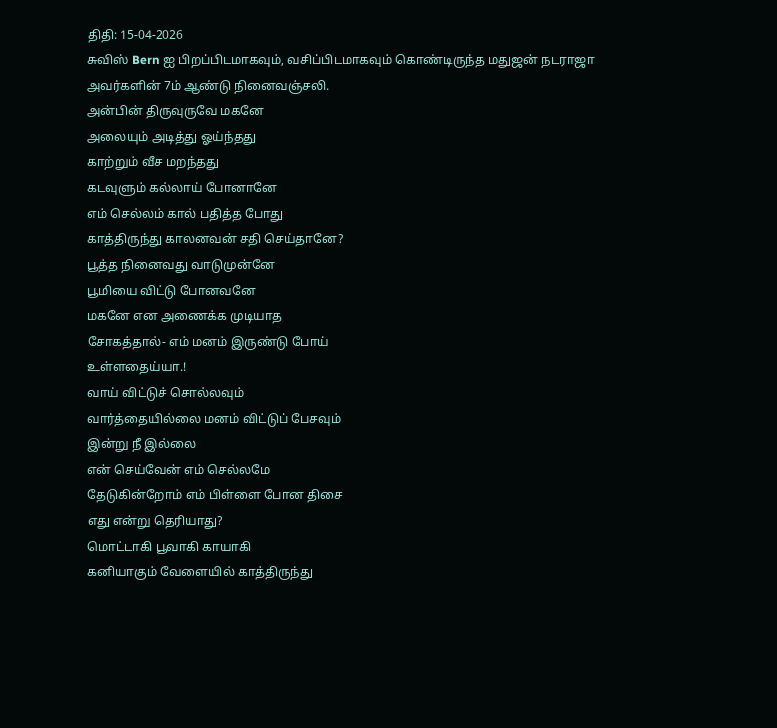திதி: 15-04-2026
சுவிஸ் Bern ஐ பிறப்பிடமாகவும், வசிப்பிடமாகவும் கொண்டிருந்த மதுஜன் நடராஜா அவர்களின் 7ம் ஆண்டு நினைவஞ்சலி.
அன்பின் திருவுருவே மகனே
அலையும் அடித்து ஓய்ந்தது
காற்றும் வீச மறந்தது
கடவுளும் கல்லாய் போனானே
எம் செல்லம் கால் பதித்த போது
காத்திருந்து காலனவன் சதி செய்தானே?
பூத்த நினைவது வாடுமுன்னே
பூமியை விட்டு போனவனே
மகனே என அணைக்க முடியாத
சோகத்தால்- எம் மனம் இருண்டு போய்
உள்ளதைய்யா.!
வாய் விட்டுச் சொல்லவும்
வார்த்தையில்லை மனம் விட்டுப் பேசவும்
இன்று நீ இல்லை
என் செய்வேன் எம் செல்லமே
தேடுகின்றோம் எம் பிள்ளை போன திசை
எது என்று தெரியாது?
மொட்டாகி பூவாகி காயாகி
கனியாகும் வேளையில் காத்திருந்து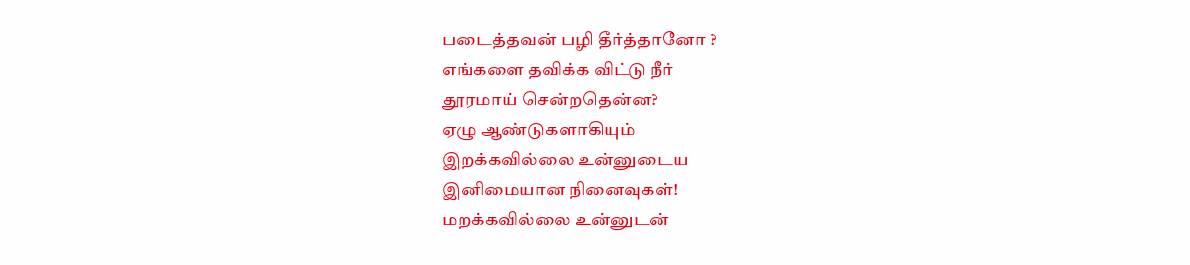படைத்தவன் பழி தீர்த்தானோ ?
எங்களை தவிக்க விட்டு நீர்
தூரமாய் சென்றதென்ன?
ஏழு ஆண்டுகளாகியும்
இறக்கவில்லை உன்னுடைய
இனிமையான நினைவுகள்!
மறக்கவில்லை உன்னுடன்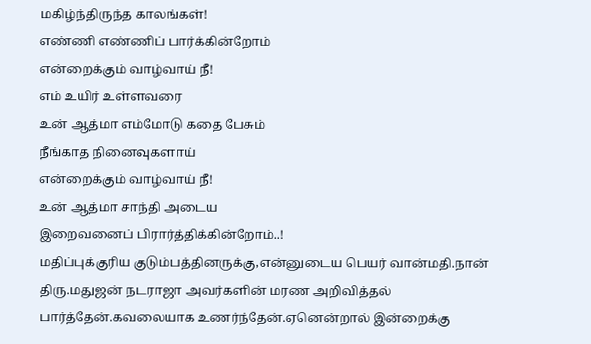மகிழ்ந்திருந்த காலங்கள்!
எண்ணி எண்ணிப் பார்க்கின்றோம்
என்றைக்கும் வாழ்வாய் நீ!
எம் உயிர் உள்ளவரை
உன் ஆத்மா எம்மோடு கதை பேசும்
நீங்காத நினைவுகளாய்
என்றைக்கும் வாழ்வாய் நீ!
உன் ஆத்மா சாந்தி அடைய
இறைவனைப் பிரார்த்திக்கின்றோம்..!
மதிப்புக்குரிய குடும்பத்தினருக்கு,என்னுடைய பெயர் வான்மதி.நான் திரு.மதுஜன் நடராஜா அவர்களின் மரண அறிவித்தல் பார்த்தேன்.கவலையாக உணர்ந்தேன்.ஏனென்றால் இன்றைக்கு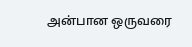அன்பான ஒருவரை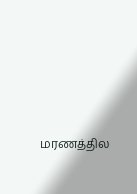மரணத்தில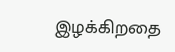இழக்கிறதை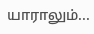யாராலும்...